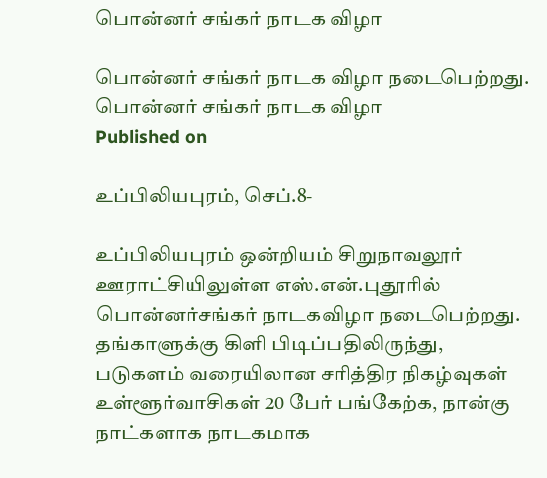பொன்னர் சங்கர் நாடக விழா

பொன்னர் சங்கர் நாடக விழா நடைபெற்றது.
பொன்னர் சங்கர் நாடக விழா
Published on

உப்பிலியபுரம், செப்.8-

உப்பிலியபுரம் ஒன்றியம் சிறுநாவலூர் ஊராட்சியிலுள்ள எஸ்.என்.புதூரில் பொன்னர்சங்கர் நாடகவிழா நடைபெற்றது. தங்காளுக்கு கிளி பிடிப்பதிலிருந்து, படுகளம் வரையிலான சரித்திர நிகழ்வுகள் உள்ளூர்வாசிகள் 20 பேர் பங்கேற்க, நான்கு நாட்களாக நாடகமாக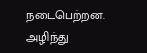நடைபெற்றன. அழிந்து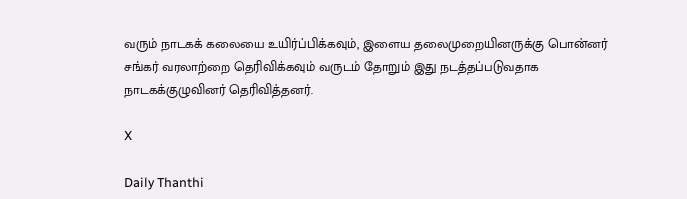வரும் நாடகக் கலையை உயிர்ப்பிக்கவும், இளைய தலைமுறையினருக்கு பொன்னர் சங்கர் வரலாற்றை தெரிவிக்கவும் வருடம் தோறும் இது நடத்தப்படுவதாக நாடகக்குழுவினர் தெரிவித்தனர்.

X

Daily Thanthi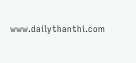www.dailythanthi.com